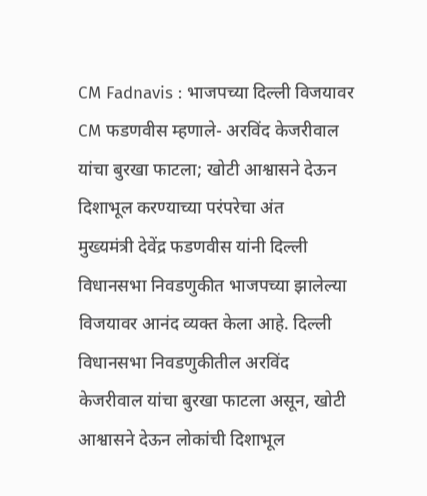CM Fadnavis : भाजपच्या दिल्ली विजयावर CM फडणवीस म्हणाले- अरविंद केजरीवाल यांचा बुरखा फाटला; खोटी आश्वासने देऊन दिशाभूल करण्याच्या परंपरेचा अंत
मुख्यमंत्री देवेंद्र फडणवीस यांनी दिल्ली विधानसभा निवडणुकीत भाजपच्या झालेल्या विजयावर आनंद व्यक्त केला आहे. दिल्ली विधानसभा निवडणुकीतील अरविंद केजरीवाल यांचा बुरखा फाटला असून, खोटी आश्वासने देऊन लोकांची दिशाभूल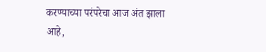करण्याच्या परंपरेचा आज अंत झाला आहे,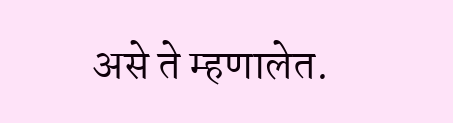असे ते म्हणालेत.